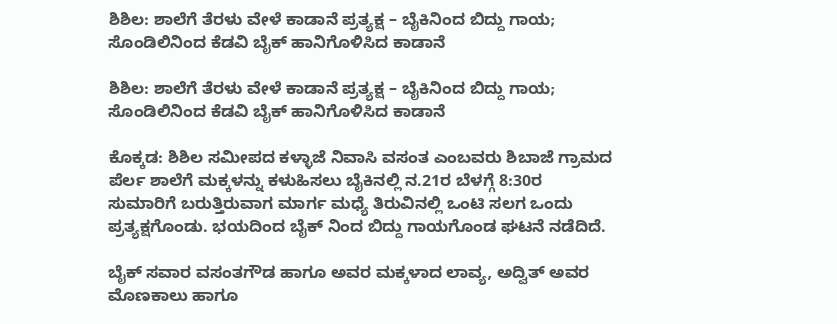ಶಿಶಿಲ: ಶಾಲೆಗೆ ತೆರಳು ವೇಳೆ ಕಾಡಾನೆ ಪ್ರತ್ಯಕ್ಷ – ಬೈಕಿನಿಂದ ಬಿದ್ದು ಗಾಯ; ಸೊಂಡಿಲಿನಿಂದ ಕೆಡವಿ ಬೈಕ್ ಹಾನಿಗೊಳಿಸಿದ ಕಾಡಾನೆ

ಶಿಶಿಲ: ಶಾಲೆಗೆ ತೆರಳು ವೇಳೆ ಕಾಡಾನೆ ಪ್ರತ್ಯಕ್ಷ – ಬೈಕಿನಿಂದ ಬಿದ್ದು ಗಾಯ; ಸೊಂಡಿಲಿನಿಂದ ಕೆಡವಿ ಬೈಕ್ ಹಾನಿಗೊಳಿಸಿದ ಕಾಡಾನೆ

ಕೊಕ್ಕಡ: ಶಿಶಿಲ ಸಮೀಪದ ಕಳ್ಳಾಜೆ ನಿವಾಸಿ ವಸಂತ ಎಂಬವರು ಶಿಬಾಜೆ ಗ್ರಾಮದ ಪೆರ್ಲ ಶಾಲೆಗೆ ಮಕ್ಕಳನ್ನು ಕಳುಹಿಸಲು ಬೈಕಿನಲ್ಲಿ ನ.21ರ ಬೆಳಗ್ಗೆ 8:30ರ ಸುಮಾರಿಗೆ ಬರುತ್ತಿರುವಾಗ ಮಾರ್ಗ ಮಧ್ಯೆ ತಿರುವಿನಲ್ಲಿ ಒಂಟಿ ಸಲಗ ಒಂದು ಪ್ರತ್ಯಕ್ಷಗೊಂಡು. ಭಯದಿಂದ ಬೈಕ್ ನಿಂದ ಬಿದ್ದು ಗಾಯಗೊಂಡ ಘಟನೆ ನಡೆದಿದೆ.

ಬೈಕ್ ಸವಾರ ವಸಂತಗೌಡ ಹಾಗೂ ಅವರ ಮಕ್ಕಳಾದ ಲಾವ್ಯ, ಅದ್ವಿತ್ ಅವರ ಮೊಣಕಾಲು ಹಾಗೂ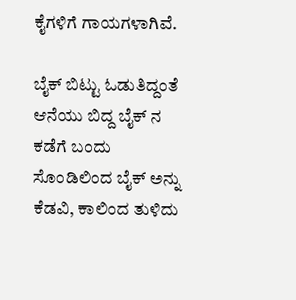ಕೈಗಳಿಗೆ ಗಾಯಗಳಾಗಿವೆ.

ಬೈಕ್ ಬಿಟ್ಟು ಓಡುತಿದ್ದಂತೆ ಆನೆಯು ಬಿದ್ದ ಬೈಕ್ ನ ಕಡೆಗೆ ಬಂದು ಸೊಂಡಿಲಿಂದ ಬೈಕ್ ಅನ್ನು ಕೆಡವಿ, ಕಾಲಿಂದ ತುಳಿದು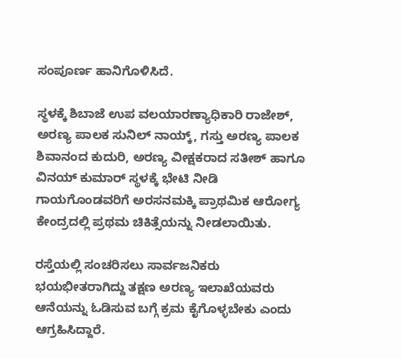ಸಂಪೂರ್ಣ ಹಾನಿಗೊಳಿಸಿದೆ.

ಸ್ಥಳಕ್ಕೆ ಶಿಬಾಜೆ ಉಪ ವಲಯಾರಣ್ಯಾಧಿಕಾರಿ ರಾಜೇಶ್, ಅರಣ್ಯ ಪಾಲಕ ಸುನಿಲ್ ನಾಯ್ಕ್, ಗಸ್ತು ಅರಣ್ಯ ಪಾಲಕ ಶಿವಾನಂದ ಕುದುರಿ, ಅರಣ್ಯ ವೀಕ್ಷಕರಾದ ಸತೀಶ್ ಹಾಗೂ ವಿನಯ್ ಕುಮಾರ್ ಸ್ಥಳಕ್ಕೆ ಭೇಟಿ ನೀಡಿ ಗಾಯಗೊಂಡವರಿಗೆ ಅರಸನಮಕ್ಕಿ ಪ್ರಾಥಮಿಕ ಆರೋಗ್ಯ ಕೇಂದ್ರದಲ್ಲಿ ಪ್ರಥಮ ಚಿಕಿತ್ಸೆಯನ್ನು ನೀಡಲಾಯಿತು.

ರಸ್ತೆಯಲ್ಲಿ ಸಂಚರಿಸಲು ಸಾರ್ವಜನಿಕರು ಭಯಭೀತರಾಗಿದ್ದು ತಕ್ಷಣ ಅರಣ್ಯ ಇಲಾಖೆಯವರು ಆನೆಯನ್ನು ಓಡಿಸುವ ಬಗ್ಗೆ ಕ್ರಮ ಕೈಗೊಳ್ಳಬೇಕು ಎಂದು ಆಗ್ರಹಿಸಿದ್ದಾರೆ.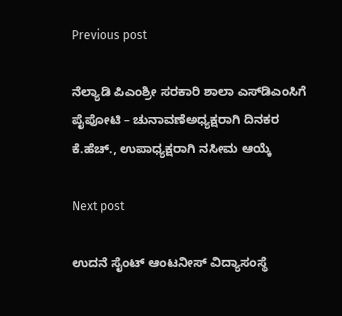Previous post

ನೆಲ್ಯಾಡಿ ಪಿಎಂಶ್ರೀ ಸರಕಾರಿ ಶಾಲಾ ಎಸ್‍ಡಿಎಂಸಿಗೆ ಪೈಪೋಟಿ – ಚುನಾವಣೆಅಧ್ಯಕ್ಷರಾಗಿ ದಿನಕರ ಕೆ.ಹೆಚ್., ಉಪಾಧ್ಯಕ್ಷರಾಗಿ ನಸೀಮ ಆಯ್ಕೆ

Next post

ಉದನೆ ಸೈಂಟ್ ಆಂಟನೀಸ್ ವಿದ್ಯಾಸಂಸ್ಥೆ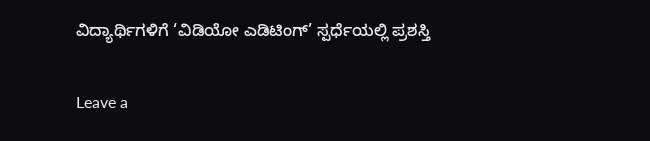ವಿದ್ಯಾರ್ಥಿಗಳಿಗೆ ‘ವಿಡಿಯೋ ಎಡಿಟಿಂಗ್’ ಸ್ಪರ್ಧೆಯಲ್ಲಿ ಪ್ರಶಸ್ತಿ

Leave a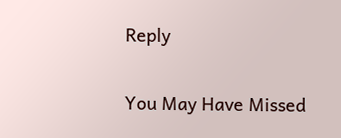Reply

You May Have Missed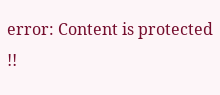error: Content is protected !!